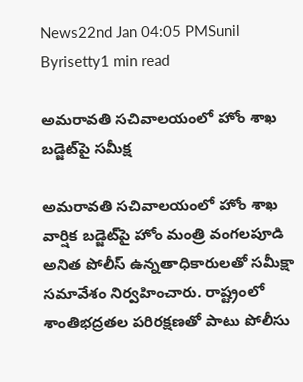News22nd Jan 04:05 PMSunil Byrisetty1 min read

అమరావతి సచివాలయంలో హోం శాఖ బడ్జెట్‌పై సమీక్ష

అమరావతి సచివాలయంలో హోం శాఖ వార్షిక బడ్జెట్‌పై హోం మంత్రి వంగలపూడి అనిత పోలీస్ ఉన్నతాధికారులతో సమీక్షా సమావేశం నిర్వహించారు. రాష్ట్రంలో శాంతిభద్రతల పరిరక్షణతో పాటు పోలీసు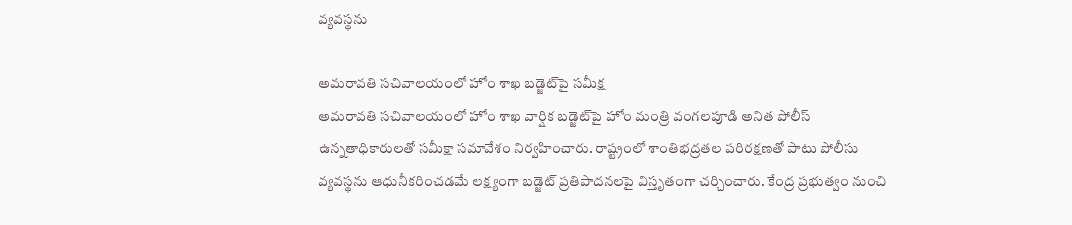వ్యవస్థను

అమరావతి సచివాలయంలో హోం శాఖ బడ్జెట్‌పై సమీక్ష
అమరావతి సచివాలయంలో హోం శాఖ వార్షిక బడ్జెట్‌పై హోం మంత్రి వంగలపూడి అనిత పోలీస్ ఉన్నతాధికారులతో సమీక్షా సమావేశం నిర్వహించారు. రాష్ట్రంలో శాంతిభద్రతల పరిరక్షణతో పాటు పోలీసు వ్యవస్థను ఆధునీకరించడమే లక్ష్యంగా బడ్జెట్ ప్రతిపాదనలపై విస్తృతంగా చర్చించారు. కేంద్ర ప్రభుత్వం నుంచి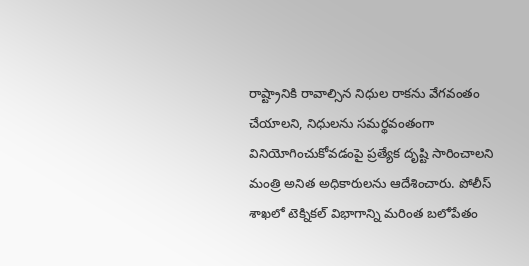రాష్ట్రానికి రావాల్సిన నిధుల రాకను వేగవంతం చేయాలని, నిధులను సమర్థవంతంగా వినియోగించుకోవడంపై ప్రత్యేక దృష్టి సారించాలని మంత్రి అనిత అధికారులను ఆదేశించారు. పోలీస్ శాఖలో టెక్నికల్ విభాగాన్ని మరింత బలోపేతం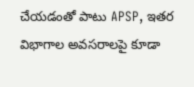చేయడంతో పాటు APSP, ఇతర విభాగాల అవసరాలపై కూడా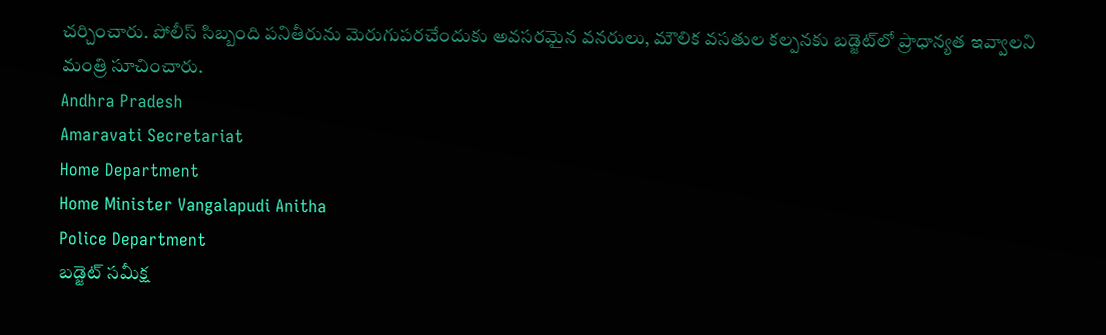చర్చించారు. పోలీస్ సిబ్బంది పనితీరును మెరుగుపరచేందుకు అవసరమైన వనరులు, మౌలిక వసతుల కల్పనకు బడ్జెట్‌లో ప్రాధాన్యత ఇవ్వాలని మంత్రి సూచించారు.
Andhra Pradesh
Amaravati Secretariat
Home Department
Home Minister Vangalapudi Anitha
Police Department
బడ్జెట్ సమీక్ష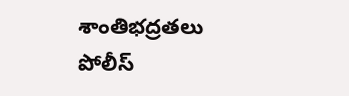శాంతిభద్రతలు
పోలీస్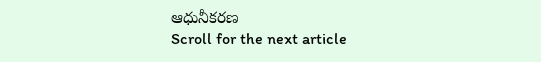ఆధునీకరణ
Scroll for the next article